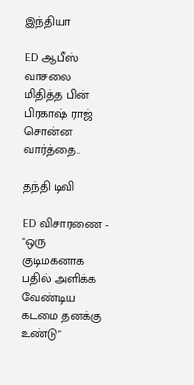இந்தியா

ED ஆபீஸ் வாசலை மிதித்த பின் பிரகாஷ் ராஜ் சொன்ன வார்த்தை..

தந்தி டிவி

ED விசாரணை - "ஒரு குடிமகனாக பதில் அளிக்க வேண்டிய கடமை தனக்கு உண்டு"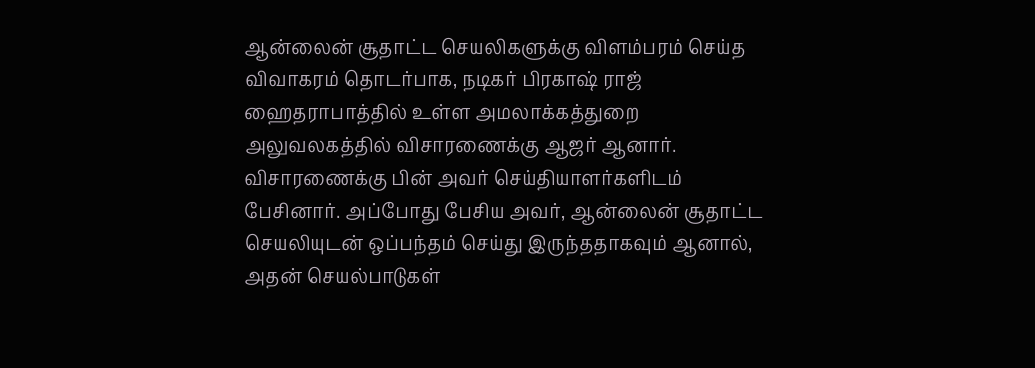ஆன்லைன் சூதாட்ட செயலிகளுக்கு விளம்பரம் செய்த விவாகரம் தொடர்பாக, நடிகர் பிரகாஷ் ராஜ் ஹைதராபாத்தில் உள்ள அமலாக்கத்துறை அலுவலகத்தில் விசாரணைக்கு ஆஜர் ஆனார். விசாரணைக்கு பின் அவர் செய்தியாளர்களிடம் பேசினார். அப்போது பேசிய அவர், ஆன்லைன் சூதாட்ட செயலியுடன் ஒப்பந்தம் செய்து இருந்ததாகவும் ஆனால், அதன் செயல்பாடுகள்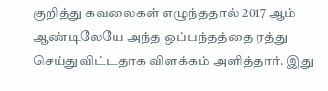குறித்து கவலைகள் எழுந்ததால் 2017 ஆம் ஆண்டிலேயே அந்த ஒப்பந்தத்தை ரத்து செய்துவிட்டதாக விளக்கம் அளித்தார். இது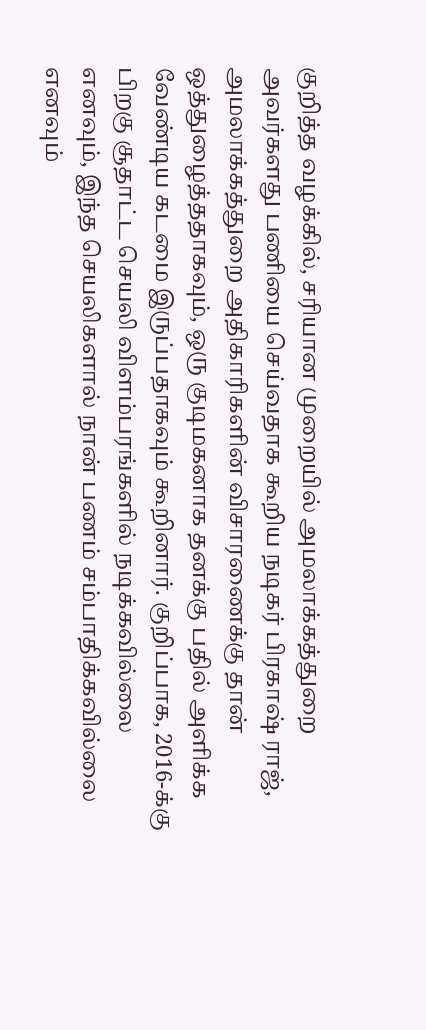குறித்த வழக்கில், சரியான முறையில் அமலாக்கத்துறை அவர்களது பணியை செய்வதாக கூறிய நடிகர் பிரகாஷ் ராஜ், அமலாக்கத்துறை அதிகாரிகளின் விசாரணைக்கு தான் ஒத்துழைத்ததாகவும், ஒரு குடிமகனாக தனக்கு பதில் அளிக்க வேண்டிய கடமை இருப்பதாகவும் கூறினார். குறிப்பாக, 2016-க்கு பிறகு சூதாட்ட செயலி விளம்பரங்களில் நடிக்கவில்லை எனவும், இந்த செயலிகளால் நான் பணம் சம்பாதிக்கவில்லை எனவும்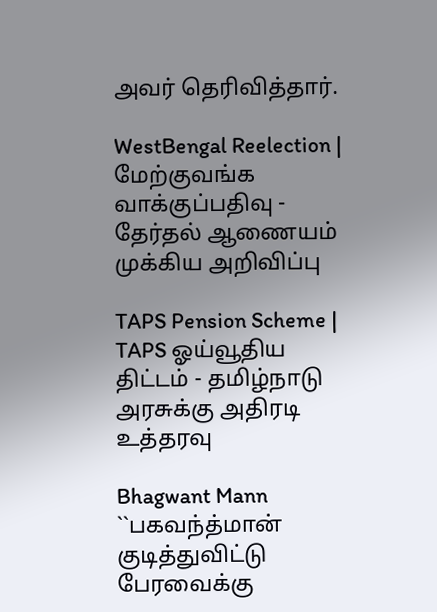அவர் தெரிவித்தார்.

WestBengal Reelection | மேற்குவங்க வாக்குப்பதிவு - தேர்தல் ஆணையம் முக்கிய அறிவிப்பு

TAPS Pension Scheme | TAPS ஓய்வூதிய திட்டம் - தமிழ்நாடு அரசுக்கு அதிரடி உத்தரவு

Bhagwant Mann ``பகவந்த்மான் குடித்துவிட்டு பேரவைக்கு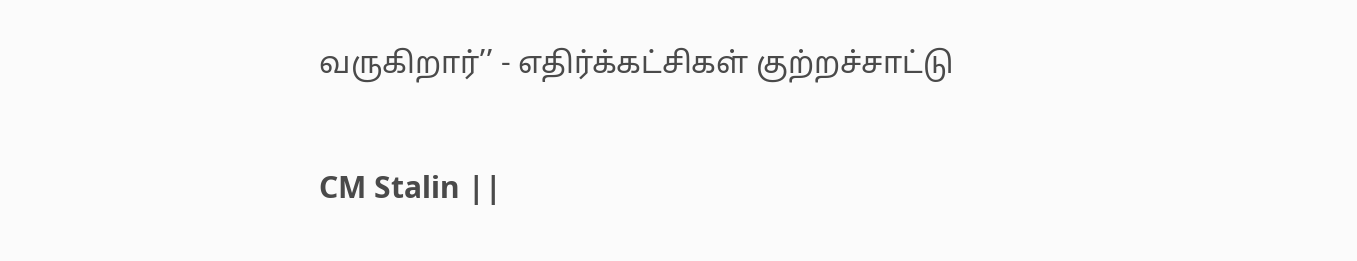வருகிறார்’’ - எதிர்க்கட்சிகள் குற்றச்சாட்டு

CM Stalin ||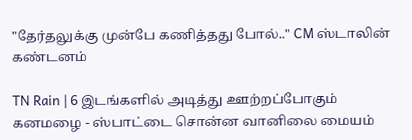"தேர்தலுக்கு முன்பே கணித்தது போல்.." CM ஸ்டாலின் கண்டனம்

TN Rain | 6 இடங்களில் அடித்து ஊற்றப்போகும் கனமழை - ஸ்பாட்டை சொன்ன வானிலை மையம்